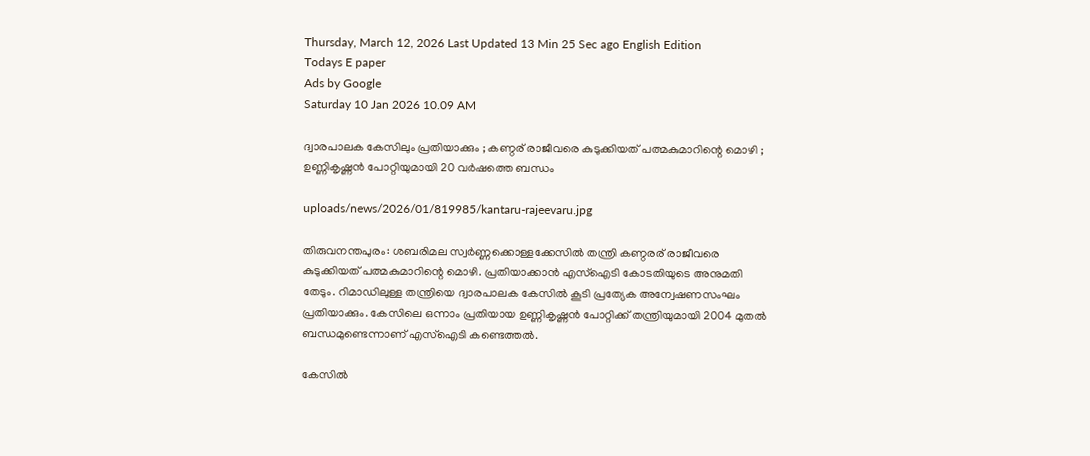Thursday, March 12, 2026 Last Updated 13 Min 25 Sec ago English Edition
Todays E paper
Ads by Google
Saturday 10 Jan 2026 10.09 AM

ദ്വാരപാലക കേസിലും പ്രതിയാക്കും ; കണ്ഠര് രാജീവരെ കുടുക്കിയത് പത്മകുമാറിന്റെ മൊഴി ; ഉണ്ണികൃഷ്ണന്‍ പോറ്റിയുമായി 20 വര്‍ഷത്തെ ബന്ധം

uploads/news/2026/01/819985/kantaru-rajeevaru.jpg

തിരുവനന്തപുരം: ശബരിമല സ്വര്‍ണ്ണക്കൊള്ളക്കേസില്‍ തന്ത്രി കണ്ഠരര് രാജീവരെ കുടുക്കിയത് പത്മകുമാറിന്റെ മൊഴി. പ്രതിയാക്കാന്‍ എസ്‌ഐടി കോടതിയുടെ അനുമതി തേടും. റിമാഡിലുള്ള തന്ത്രിയെ ദ്വാരപാലക കേസില്‍ കൂടി പ്രത്യേക അന്വേഷണസംഘം പ്രതിയാക്കും. കേസിലെ ഒന്നാം പ്രതിയായ ഉണ്ണികൃഷ്ണന്‍ പോറ്റിക്ക് തന്ത്രിയുമായി 2004 മുതല്‍ ബന്ധമുണ്ടെന്നാണ് എസ്ഐടി കണ്ടെത്തല്‍.

കേസില്‍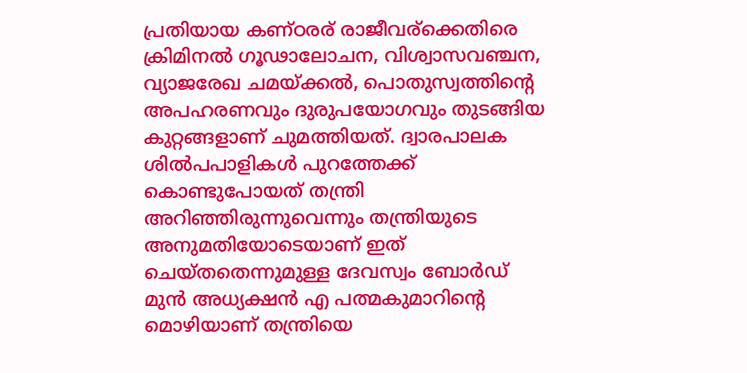പ്രതിയായ കണ്ഠരര് രാജീവര്ക്കെതിരെ ക്രിമിനല്‍ ഗൂഢാലോചന, വിശ്വാസവഞ്ചന, വ്യാജരേഖ ചമയ്ക്കല്‍, പൊതുസ്വത്തിന്റെ അപഹരണവും ദുരുപയോഗവും തുടങ്ങിയ കുറ്റങ്ങളാണ് ചുമത്തിയത്. ദ്വാരപാലക ശില്‍പപാളികള്‍ പുറത്തേക്ക് കൊണ്ടുപോയത് തന്ത്രി അറിഞ്ഞിരുന്നുവെന്നും തന്ത്രിയുടെ അനുമതിയോടെയാണ് ഇത് ചെയ്തതെന്നുമുള്ള ദേവസ്വം ബോര്‍ഡ് മുന്‍ അധ്യക്ഷന്‍ എ പത്മകുമാറിന്റെ മൊഴിയാണ് തന്ത്രിയെ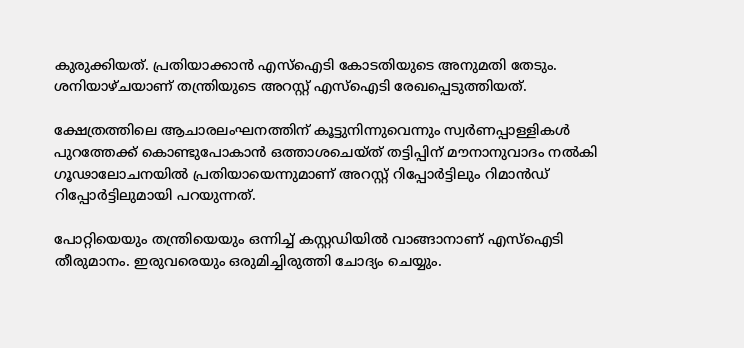കുരുക്കിയത്. പ്രതിയാക്കാന്‍ എസ്ഐടി കോടതിയുടെ അനുമതി തേടും. ശനിയാഴ്ചയാണ് തന്ത്രിയുടെ അറസ്റ്റ് എസ്ഐടി രേഖപ്പെടുത്തിയത്.

ക്ഷേത്രത്തിലെ ആചാരലംഘനത്തിന് കൂട്ടുനിന്നുവെന്നും സ്വര്‍ണപ്പാള്ളികള്‍ പുറത്തേക്ക് കൊണ്ടുപോകാന്‍ ഒത്താശചെയ്ത് തട്ടിപ്പിന് മൗനാനുവാദം നല്‍കി ഗൂഢാലോചനയില്‍ പ്രതിയായെന്നുമാണ് അറസ്റ്റ് റിപ്പോര്‍ട്ടിലും റിമാന്‍ഡ് റിപ്പോര്‍ട്ടിലുമായി പറയുന്നത്.

പോറ്റിയെയും തന്ത്രിയെയും ഒന്നിച്ച് കസ്റ്റഡിയില്‍ വാങ്ങാനാണ് എസ്ഐടി തീരുമാനം. ഇരുവരെയും ഒരുമിച്ചിരുത്തി ചോദ്യം ചെയ്യും.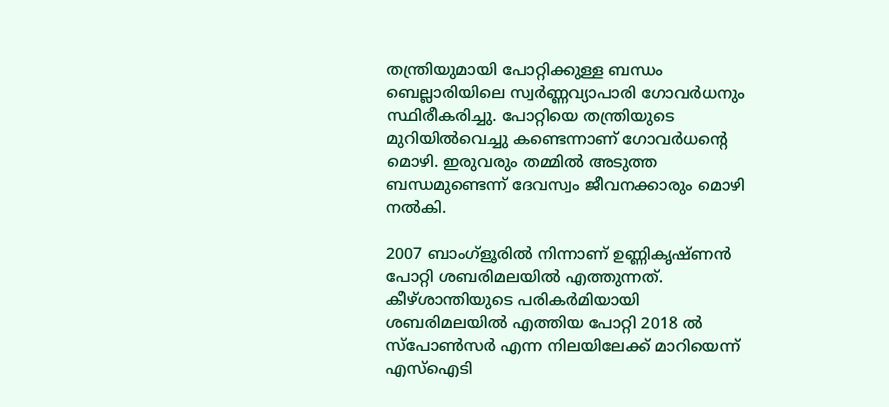തന്ത്രിയുമായി പോറ്റിക്കുള്ള ബന്ധം ബെല്ലാരിയിലെ സ്വര്‍ണ്ണവ്യാപാരി ഗോവര്‍ധനും സ്ഥിരീകരിച്ചു. പോറ്റിയെ തന്ത്രിയുടെ മുറിയില്‍വെച്ചു കണ്ടെന്നാണ് ഗോവര്‍ധന്റെ മൊഴി. ഇരുവരും തമ്മില്‍ അടുത്ത ബന്ധമുണ്ടെന്ന് ദേവസ്വം ജീവനക്കാരും മൊഴി നല്‍കി.

2007 ബാംഗ്‌ളൂരില്‍ നിന്നാണ് ഉണ്ണികൃഷ്ണന്‍ പോറ്റി ശബരിമലയില്‍ എത്തുന്നത്. കീഴ്ശാന്തിയുടെ പരികര്‍മിയായി ശബരിമലയില്‍ എത്തിയ പോറ്റി 2018 ല്‍ സ്പോണ്‍സര്‍ എന്ന നിലയിലേക്ക് മാറിയെന്ന് എസ്‌ഐടി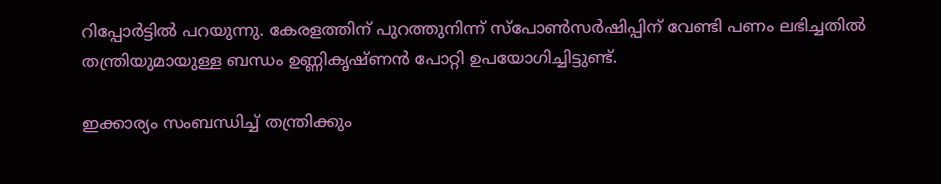റിപ്പോര്‍ട്ടില്‍ പറയുന്നു. കേരളത്തിന് പുറത്തുനിന്ന് സ്പോണ്‍സര്‍ഷിപ്പിന് വേണ്ടി പണം ലഭിച്ചതില്‍ തന്ത്രിയുമായുള്ള ബന്ധം ഉണ്ണികൃഷ്ണന്‍ പോറ്റി ഉപയോഗിച്ചിട്ടുണ്ട്.

ഇക്കാര്യം സംബന്ധിച്ച് തന്ത്രിക്കും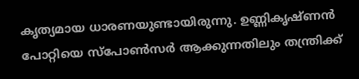കൃത്യമായ ധാരണയുണ്ടായിരുന്നു. ഉണ്ണികൃഷ്ണന്‍ പോറ്റിയെ സ്പോണ്‍സര്‍ ആക്കുന്നതിലും തന്ത്രിക്ക്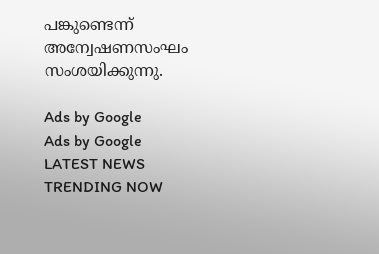പങ്കുണ്ടെന്ന് അന്വേഷണസംഘം സംശയിക്കുന്നു.

Ads by Google
Ads by Google
LATEST NEWS
TRENDING NOW